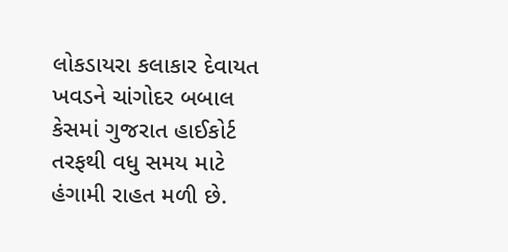લોકડાયરા કલાકાર દેવાયત ખવડને ચાંગોદર બબાલ કેસમાં ગુજરાત હાઈકોર્ટ તરફથી વધુ સમય માટે હંગામી રાહત મળી છે.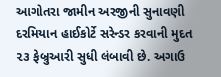આગોતરા જામીન અરજીની સુનાવણી દરમિયાન હાઈકોર્ટે સરેન્ડર કરવાની મુદત ૨૩ ફેબ્રુઆરી સુધી લંબાવી છે. અગાઉ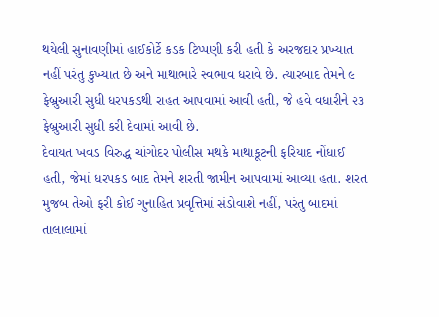થયેલી સુનાવણીમાં હાઈકોર્ટે કડક ટિપ્પણી કરી હતી કે અરજદાર પ્રખ્યાત નહીં પરંતુ કુખ્યાત છે અને માથાભારે સ્વભાવ ધરાવે છે. ત્યારબાદ તેમને ૯ ફેબ્રુઆરી સુધી ધરપકડથી રાહત આપવામાં આવી હતી, જે હવે વધારીને ૨૩ ફેબ્રુઆરી સુધી કરી દેવામાં આવી છે.
દેવાયત ખવડ વિરુદ્ધ ચાંગોદર પોલીસ મથકે માથાકૂટની ફરિયાદ નોંધાઈ હતી, જેમાં ધરપકડ બાદ તેમને શરતી જામીન આપવામાં આવ્યા હતા. શરત મુજબ તેઓ ફરી કોઈ ગુનાહિત પ્રવૃત્તિમાં સંડોવાશે નહીં, પરંતુ બાદમાં તાલાલામાં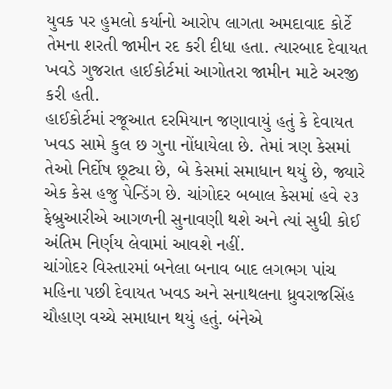યુવક પર હુમલો કર્યાનો આરોપ લાગતા અમદાવાદ કોર્ટે તેમના શરતી જામીન રદ કરી દીધા હતા. ત્યારબાદ દેવાયત ખવડે ગુજરાત હાઈકોર્ટમાં આગોતરા જામીન માટે અરજી કરી હતી.
હાઈકોર્ટમાં રજૂઆત દરમિયાન જણાવાયું હતું કે દેવાયત ખવડ સામે કુલ છ ગુના નોંધાયેલા છે. તેમાં ત્રણ કેસમાં તેઓ નિર્દોષ છૂટ્યા છે, બે કેસમાં સમાધાન થયું છે, જ્યારે એક કેસ હજુ પેન્ડિંગ છે. ચાંગોદર બબાલ કેસમાં હવે ૨૩ ફેબ્રુઆરીએ આગળની સુનાવણી થશે અને ત્યાં સુધી કોઈ અંતિમ નિર્ણય લેવામાં આવશે નહીં.
ચાંગોદર વિસ્તારમાં બનેલા બનાવ બાદ લગભગ પાંચ મહિના પછી દેવાયત ખવડ અને સનાથલના ધ્રુવરાજસિંહ ચૌહાણ વચ્ચે સમાધાન થયું હતું. બંનેએ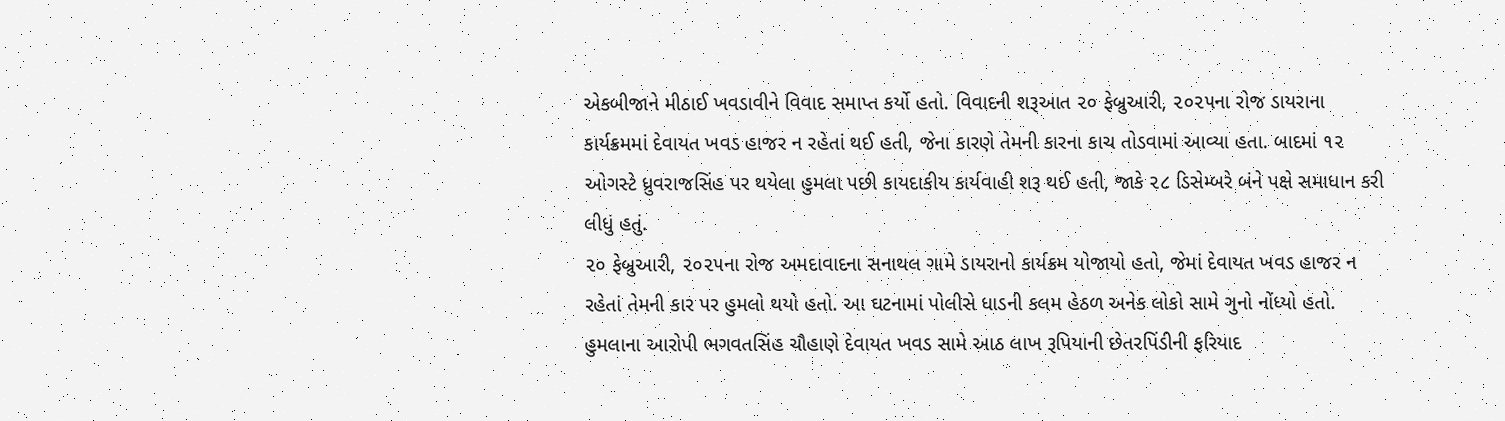એકબીજાને મીઠાઈ ખવડાવીને વિવાદ સમાપ્ત કર્યો હતો. વિવાદની શરૂઆત ૨૦ ફેબ્રુઆરી, ૨૦૨૫ના રોજ ડાયરાના કાર્યક્રમમાં દેવાયત ખવડ હાજર ન રહેતાં થઈ હતી, જેના કારણે તેમની કારના કાચ તોડવામાં આવ્યા હતા. બાદમાં ૧૨ ઓગસ્ટે ધ્રુવરાજસિંહ પર થયેલા હુમલા પછી કાયદાકીય કાર્યવાહી શરૂ થઈ હતી, જાકે ૨૮ ડિસેમ્બરે બંને પક્ષે સમાધાન કરી લીધું હતું.
૨૦ ફેબ્રુઆરી, ૨૦૨૫ના રોજ અમદાવાદના સનાથલ ગામે ડાયરાનો કાર્યક્રમ યોજાયો હતો, જેમાં દેવાયત ખવડ હાજર ન રહેતાં તેમની કાર પર હુમલો થયો હતો. આ ઘટનામાં પોલીસે ધાડની કલમ હેઠળ અનેક લોકો સામે ગુનો નોંધ્યો હતો.
હુમલાના આરોપી ભગવતસિંહ ચૌહાણે દેવાયત ખવડ સામે આઠ લાખ રૂપિયાની છેતરપિંડીની ફરિયાદ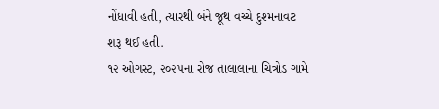નોંધાવી હતી, ત્યારથી બંને જૂથ વચ્ચે દુશ્મનાવટ શરૂ થઈ હતી.
૧૨ ઓગસ્ટ, ૨૦૨૫ના રોજ તાલાલાના ચિત્રોડ ગામે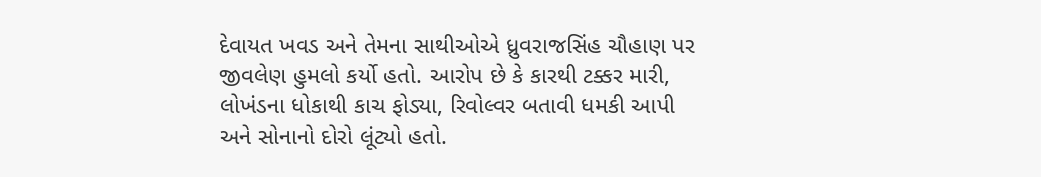દેવાયત ખવડ અને તેમના સાથીઓએ ધ્રુવરાજસિંહ ચૌહાણ પર જીવલેણ હુમલો કર્યો હતો. આરોપ છે કે કારથી ટક્કર મારી, લોખંડના ધોકાથી કાચ ફોડ્યા, રિવોલ્વર બતાવી ધમકી આપી અને સોનાનો દોરો લૂંટ્યો હતો.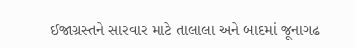ઈજાગ્રસ્તને સારવાર માટે તાલાલા અને બાદમાં જૂનાગઢ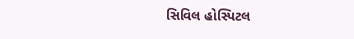સિવિલ હોસ્પિટલ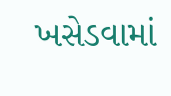ખસેડવામાં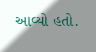આવ્યો હતો.